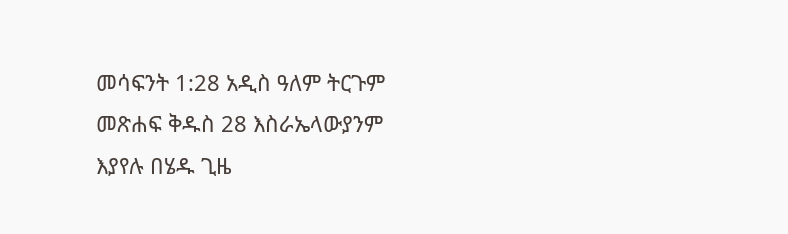መሳፍንት 1:28 አዲስ ዓለም ትርጉም መጽሐፍ ቅዱስ 28 እስራኤላውያንም እያየሉ በሄዱ ጊዜ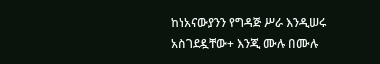ከነአናውያንን የግዳጅ ሥራ እንዲሠሩ አስገደዷቸው+ እንጂ ሙሉ በሙሉ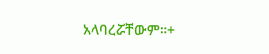አላባረሯቸውም።+